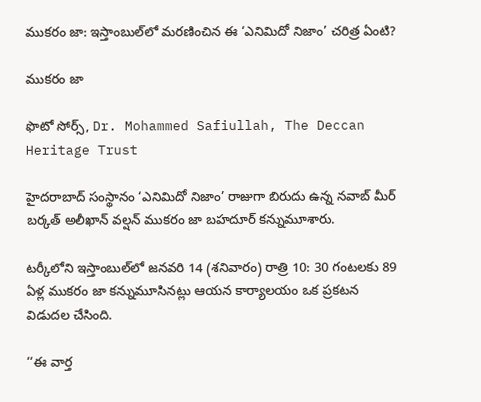ముకరం జా: ఇస్తాంబుల్‌లో మరణించిన ఈ ‘ఎనిమిదో నిజాం’ చరిత్ర ఏంటి?

ముకరం జా

ఫొటో సోర్స్, Dr. Mohammed Safiullah, The Deccan Heritage Trust

హైదరాబాద్ సంస్థానం ‘ఎనిమిదో నిజాం’ రాజుగా బిరుదు ఉన్న నవాబ్ మీర్ బర్కత్ అలీఖాన్ వల్షన్ ముకరం జా బహదూర్ కన్నుమూశారు.

టర్కీలోని ఇస్తాంబుల్‌లో జనవరి 14 (శనివారం) రాత్రి 10: 30 గంటలకు 89 ఏళ్ల ముకరం జా కన్నుమూసినట్లు ఆయన కార్యాలయం ఒక ప్రకటన విడుదల చేసింది.

‘‘ఈ వార్త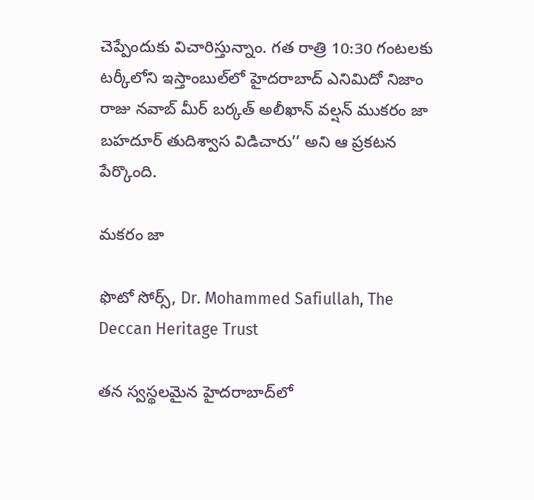చెప్పేందుకు విచారిస్తున్నాం. గత రాత్రి 10:30 గంటలకు టర్కీలోని ఇస్తాంబుల్‌లో హైదరాబాద్ ఎనిమిదో నిజాం రాజు నవాబ్ మీర్ బర్కత్ అలీఖాన్ వల్షన్ ముకరం జా బహదూర్ తుదిశ్వాస విడిచారు’’ అని ఆ ప్రకటన పేర్కొంది.

మకరం జా

ఫొటో సోర్స్, Dr. Mohammed Safiullah, The Deccan Heritage Trust

తన స్వస్థలమైన హైదరాబాద్‌లో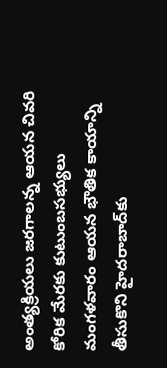అంత్యక్రియలు జరగాలన్న ఆయన చివరి కోరిక మేరకు కుటుంబసభ్యులు మంగళవారం ఆయన భౌతిక కాయాన్ని తీసుకొని హైదరాబాద్‌కు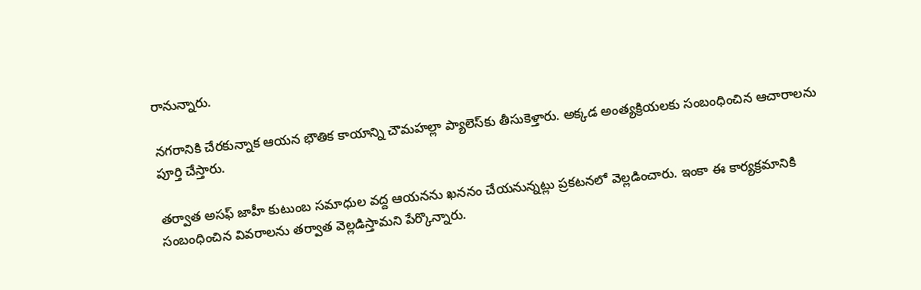రానున్నారు.

నగరానికి చేరకున్నాక ఆయన భౌతిక కాయాన్ని చౌమహల్లా ప్యాలెస్‌కు తీసుకెళ్తారు. అక్కడ అంత్యక్రియలకు సంబంధించిన ఆచారాలను పూర్తి చేస్తారు.

తర్వాత అసఫ్ జాహీ కుటుంబ సమాధుల వద్ద ఆయనను ఖననం చేయనున్నట్లు ప్రకటనలో వెల్లడించారు. ఇంకా ఈ కార్యక్రమానికి సంబంధించిన వివరాలను తర్వాత వెల్లడిస్తామని పేర్కొన్నారు.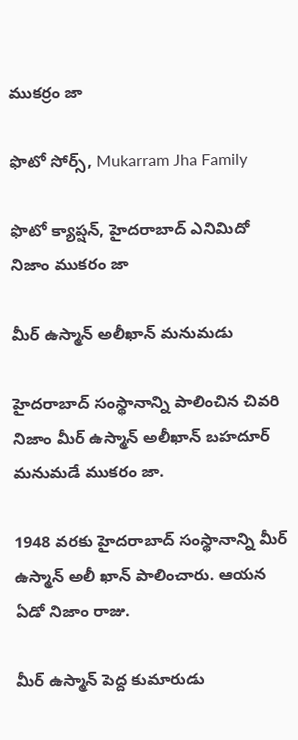ముకర్రం జా

ఫొటో సోర్స్, Mukarram Jha Family

ఫొటో క్యాప్షన్, హైదరాబాద్ ఎనిమిదో నిజాం ముకరం జా

మీర్ ఉస్మాన్ అలీఖాన్ మనుమడు

హైదరాబాద్ సంస్థానాన్ని పాలించిన చివరి నిజాం మీర్ ఉస్మాన్ అలీఖాన్ బహదూర్ మనుమడే ముకరం జా.

1948 వరకు హైదరాబాద్ సంస్థానాన్ని మీర్ ఉస్మాన్ అలీ ఖాన్ పాలించారు. ఆయన ఏడో నిజాం రాజు.

మీర్ ఉస్మాన్ పెద్ద కుమారుడు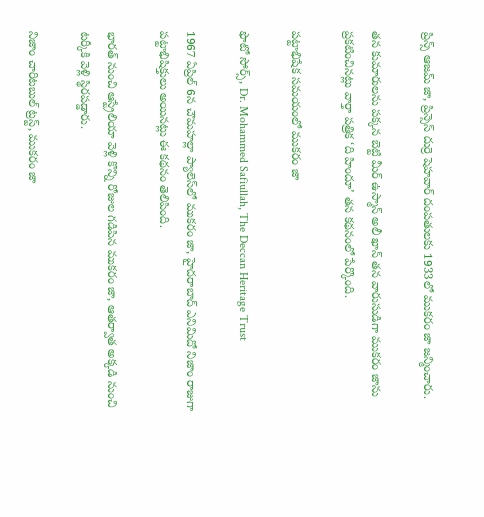ప్రిన్స్ ఆజమ్ జా, ప్రిన్సెస్ దుర్రె షెహవార్ దంపతులకు 1933లో ముకరం జా జన్మించారు.

తన కుమారులను పక్కన బెట్టి మీర్ ఉస్మాన్ అలీ ఖాన్ తన వారుసుడిగా ముకరం జాను ప్రకటించినట్లు వార్తా పత్రిక ‘ది హిందూ’ తన కథనంలో పేర్కొంది.

పట్టాభిషేక సమయంలో ముకరం జా

ఫొటో సోర్స్, Dr. Mohammed Safiullah, The Deccan Heritage Trust

1967 ఏప్రిల్ 6న చౌమహల్లా ప్యాలెస్‌లో ముకరం జా, హైదరాబాద్ ఎనిమిదో నిజాం రాజుగా పట్టాభిషిక్తులు అయినట్లు ఈ కథనం తెలిపింది.

భారత్ నుంచి ఆస్ట్రేలియా వెళ్లి కొన్ని రోజుల గడిపిన ముకరం జా, ఆతర్వాత అక్కడి నుంచి టర్కీకి వెళ్లి స్థిరపడ్డారు.

నిజాం చారిటబుల్ ట్రస్ట్, ముకరం జా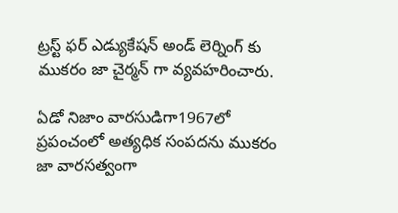ట్రస్ట్ ఫర్ ఎడ్యుకేషన్ అండ్ లెర్నింగ్ కు ముకరం జా చైర్మన్ గా వ్యవహరించారు.

ఏడో నిజాం వారసుడిగా1967లో ప్రపంచంలో అత్యధిక సంపదను ముకరం జా వారసత్వంగా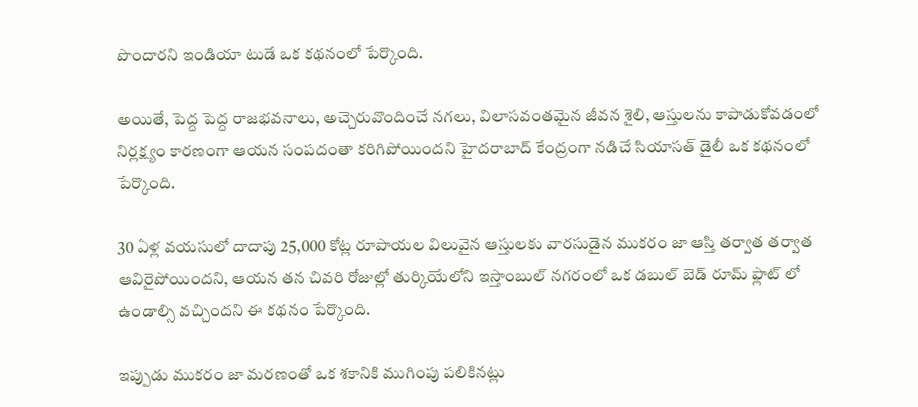పొందారని ఇండియా టుడే ఒక కథనంలో పేర్కొంది.

అయితే, పెద్ద పెద్ద రాజభవనాలు, అచ్చెరువొందించే నగలు, విలాసవంతమైన జీవన శైలి, ఆస్తులను కాపాడుకోవడంలో నిర్లక్ష్యం కారణంగా ఆయన సంపదంతా కరిగిపోయిందని హైదరాబాద్ కేంద్రంగా నడిచే సియాసత్ డైలీ ఒక కథనంలో పేర్కొంది.

30 ఏళ్ల వయసులో దాదాపు 25,000 కోట్ల రూపాయల విలువైన ఆస్తులకు వారసుడైన ముకరం జా ఆస్తి తర్వాత తర్వాత ఆవిరైపోయిందని, ఆయన తన చివరి రోజుల్లో తుర్కియేలోని ఇస్తాంబుల్ నగరంలో ఒక డబుల్ బెడ్ రూమ్ ఫ్లాట్ లో ఉండాల్సి వచ్చిందని ఈ కథనం పేర్కొంది.

ఇప్పుడు ముకరం జా మరణంతో ఒక శకానికి ముగింపు పలికినట్లు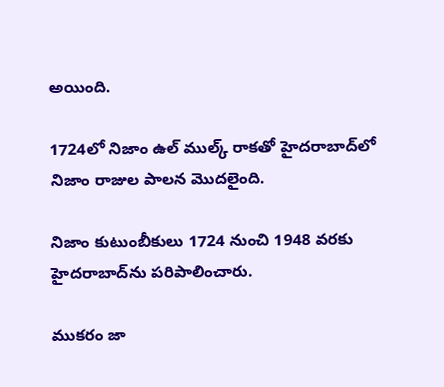అయింది.

1724లో నిజాం ఉల్ ముల్క్ రాకతో హైదరాబాద్‌లో నిజాం రాజుల పాలన మొదలైంది.

నిజాం కుటుంబీకులు 1724 నుంచి 1948 వరకు హైదరాబాద్‌ను పరిపాలించారు.

ముకరం జా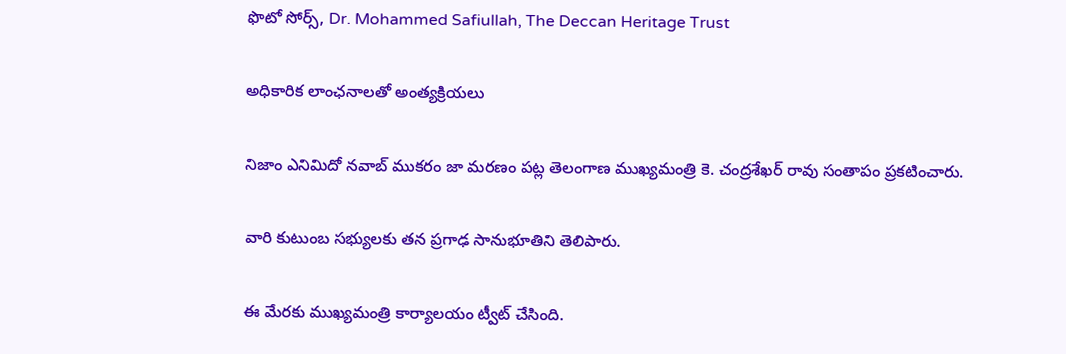ఫొటో సోర్స్, Dr. Mohammed Safiullah, The Deccan Heritage Trust

అధికారిక లాంఛనాలతో అంత్యక్రియలు

నిజాం ఎనిమిదో నవాబ్ ముకరం జా మరణం పట్ల తెలంగాణ ముఖ్యమంత్రి కె. చంద్రశేఖర్ రావు సంతాపం ప్రకటించారు.

వారి కుటుంబ సభ్యులకు తన ప్రగాఢ సానుభూతిని తెలిపారు.

ఈ మేరకు ముఖ్యమంత్రి కార్యాలయం ట్వీట్ చేసింది.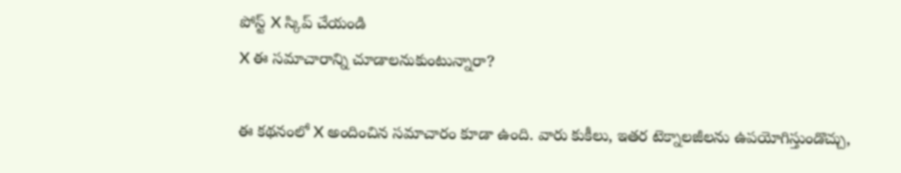పోస్ట్‌ X స్కిప్ చేయండి
X ఈ సమాచారాన్ని చూడాలనుకుంటున్నారా?

ఈ కథనంలో X అందించిన సమాచారం కూడా ఉంది. వారు కుకీలు, ఇతర టెక్నాలజీలను ఉపయోగిస్తుండొచ్చు,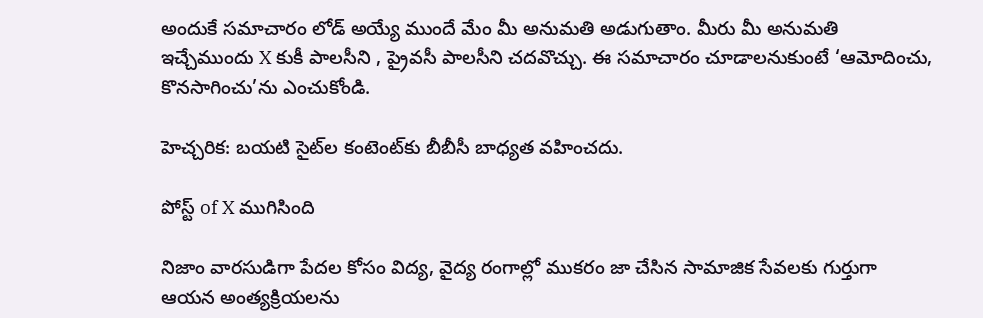అందుకే సమాచారం లోడ్ అయ్యే ముందే మేం మీ అనుమతి అడుగుతాం. మీరు మీ అనుమతి ఇచ్చేముందు X కుకీ పాలసీని , ప్రైవసీ పాలసీని చదవొచ్చు. ఈ సమాచారం చూడాలనుకుంటే ‘ఆమోదించు, కొనసాగించు’ను ఎంచుకోండి.

హెచ్చరిక: బయటి సైట్‌ల కంటెంట్‌కు బీబీసీ బాధ్యత వహించదు.

పోస్ట్ of X ముగిసింది

నిజాం వారసుడిగా పేదల కోసం విద్య, వైద్య రంగాల్లో ముకరం జా చేసిన సామాజిక సేవలకు గుర్తుగా ఆయన అంత్యక్రియలను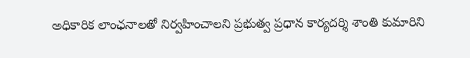అధికారిక లాంఛనాలతో నిర్వహించాలని ప్రభుత్వ ప్రధాన కార్యదర్శి శాంతి కుమారిని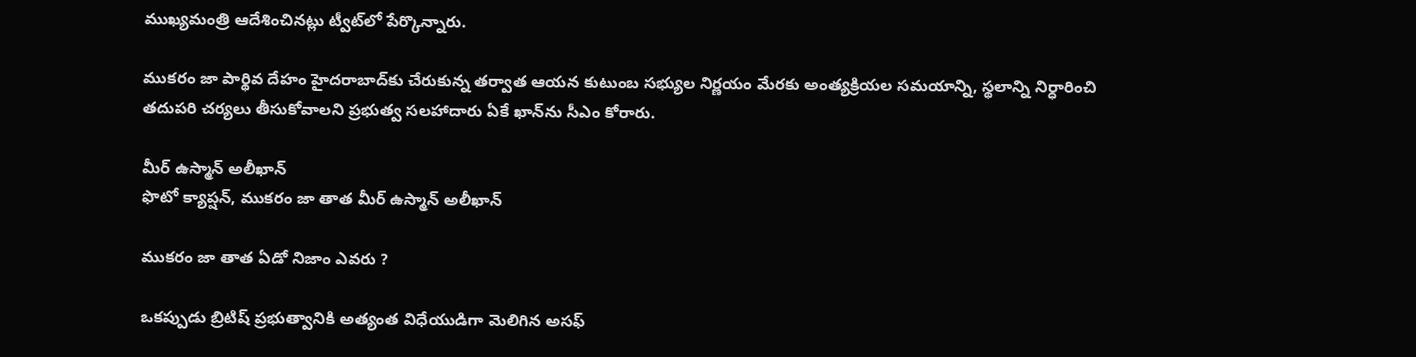ముఖ్యమంత్రి ఆదేశించినట్లు ట్వీట్‌లో పేర్కొన్నారు.

ముకరం జా పార్థివ దేహం హైదరాబాద్‌కు చేరుకున్న తర్వాత ఆయన కుటుంబ సభ్యుల నిర్ణయం మేరకు అంత్యక్రియల సమయాన్ని, స్థలాన్ని నిర్ధారించి తదుపరి చర్యలు తీసుకోవాలని ప్రభుత్వ సలహాదారు ఏకే ఖాన్‌ను సీఎం కోరారు.

మీర్ ఉస్మాన్ అలీఖాన్
ఫొటో క్యాప్షన్, ముకరం జా తాత మీర్ ఉస్మాన్ అలీఖాన్

ముకరం జా తాత ఏడో నిజాం ఎవరు ?

ఒకప్పుడు బ్రిటిష్ ప్రభుత్వానికి అత్యంత విధేయుడిగా మెలిగిన అసఫ్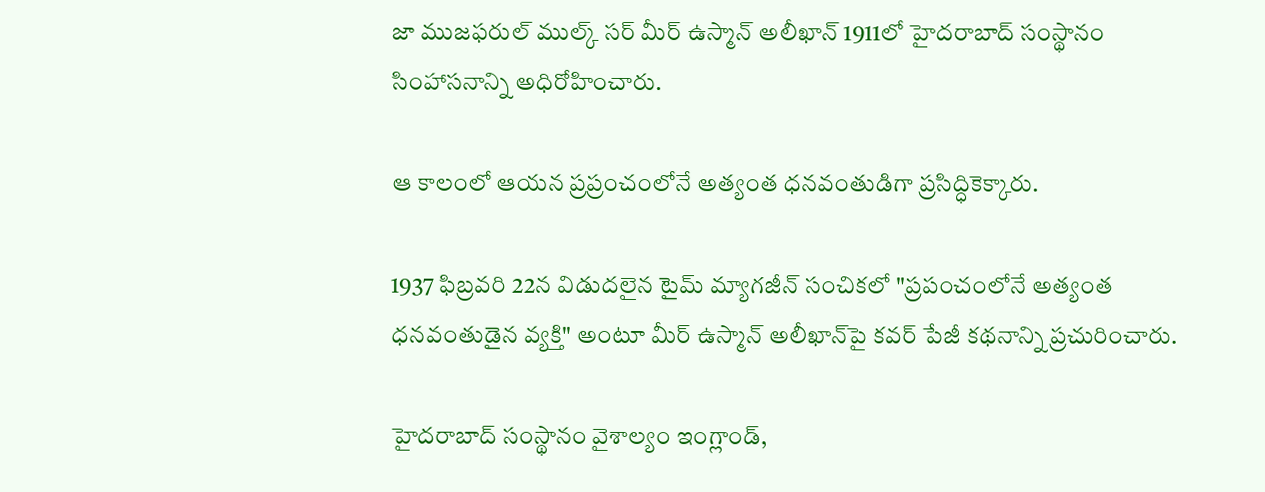జా ముజఫరుల్ ముల్క్ సర్ మీర్ ఉస్మాన్ అలీఖాన్ 1911లో హైదరాబాద్ సంస్థానం సింహాసనాన్ని అధిరోహించారు.

ఆ కాలంలో ఆయన ప్రప్రంచంలోనే అత్యంత ధనవంతుడిగా ప్రసిద్ధికెక్కారు.

1937 ఫిబ్రవరి 22న విడుదలైన టైమ్ మ్యాగజీన్ సంచికలో "ప్రపంచంలోనే అత్యంత ధనవంతుడైన వ్యక్తి" అంటూ మీర్ ఉస్మాన్ అలీఖాన్‌పై కవర్ పేజీ కథనాన్ని ప్రచురించారు.

హైదరాబాద్ సంస్థానం వైశాల్యం ఇంగ్లాండ్,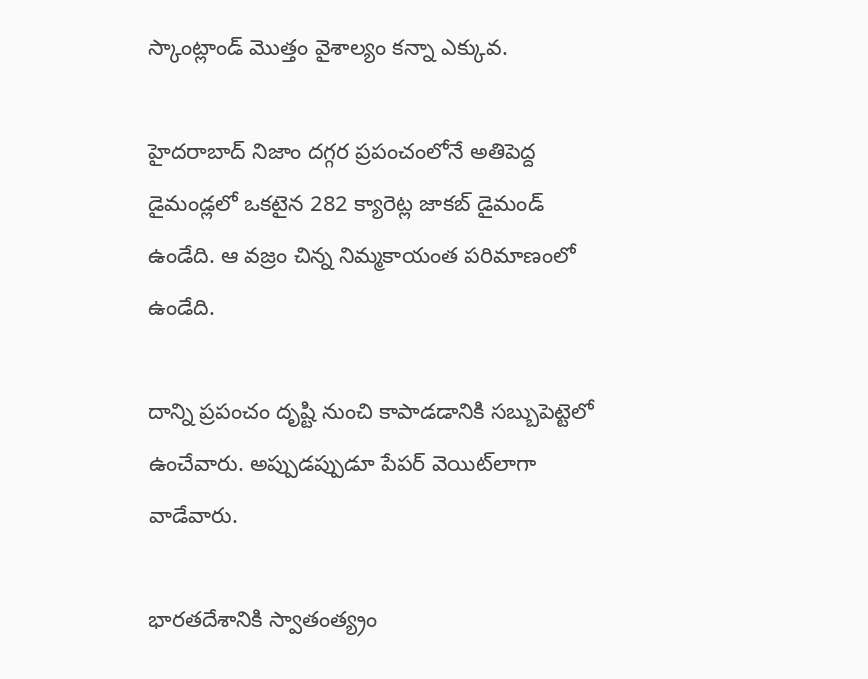స్కాంట్లాండ్ మొత్తం వైశాల్యం కన్నా ఎక్కువ.

హైదరాబాద్ నిజాం దగ్గర ప్రపంచంలోనే అతిపెద్ద డైమండ్లలో ఒకటైన 282 క్యారెట్ల జాకబ్ డైమండ్‌ ఉండేది. ఆ వజ్రం చిన్న నిమ్మకాయంత పరిమాణంలో ఉండేది.

దాన్ని ప్రపంచం దృష్టి నుంచి కాపాడడానికి సబ్బుపెట్టెలో ఉంచేవారు. అప్పుడప్పుడూ పేపర్ వెయిట్‌లాగా వాడేవారు.

భారతదేశానికి స్వాతంత్య్రం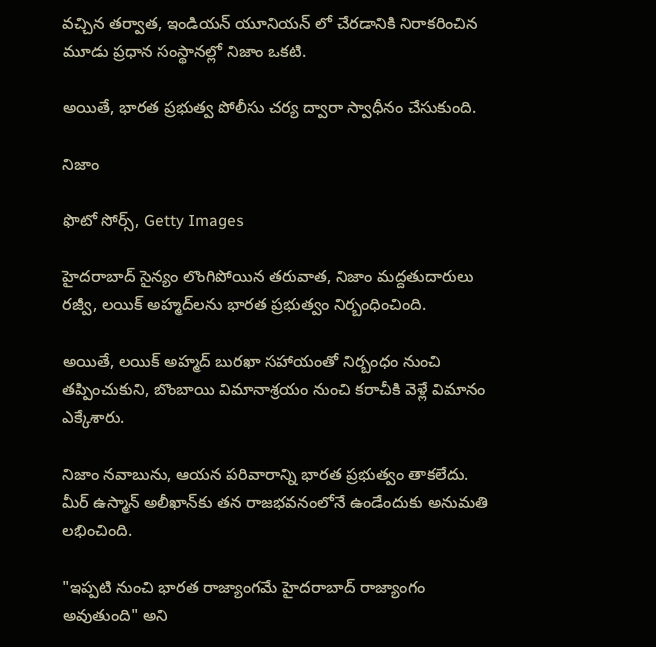వచ్చిన తర్వాత, ఇండియన్ యూనియన్ లో చేరడానికి నిరాకరించిన మూడు ప్రధాన సంస్థానల్లో నిజాం ఒకటి.

అయితే, భారత ప్రభుత్వ పోలీసు చర్య ద్వారా స్వాధీనం చేసుకుంది.

నిజాం

ఫొటో సోర్స్, Getty Images

హైదరాబాద్ సైన్యం లొంగిపోయిన తరువాత, నిజాం మద్దతుదారులు రజ్వీ, లయిక్ అహ్మద్‌లను భారత ప్రభుత్వం నిర్బంధించింది.

అయితే, లయిక్ అహ్మద్ బురఖా సహాయంతో నిర్బంధం నుంచి తప్పించుకుని, బొంబాయి విమానాశ్రయం నుంచి కరాచీకి వెళ్లే విమానం ఎక్కేశారు.

నిజాం నవాబును, ఆయన పరివారాన్ని భారత ప్రభుత్వం తాకలేదు. మీర్ ఉస్మాన్ అలీఖాన్‌కు తన రాజభవనంలోనే ఉండేందుకు అనుమతి లభించింది.

"ఇప్పటి నుంచి భారత రాజ్యాంగమే హైదరాబాద్ రాజ్యాంగం అవుతుంది" అని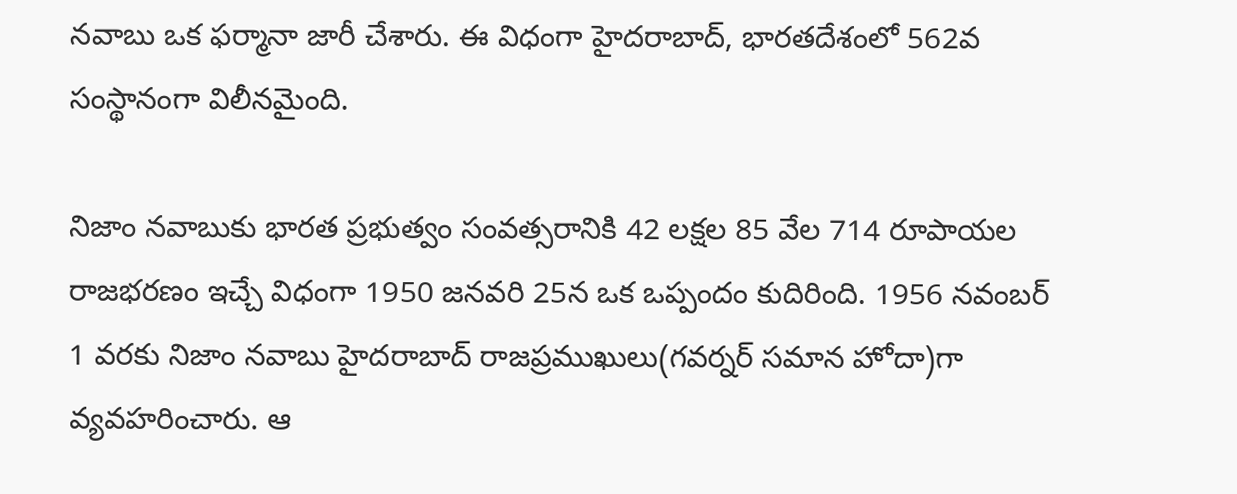నవాబు ఒక ఫర్మానా జారీ చేశారు. ఈ విధంగా హైదరాబాద్, భారతదేశంలో 562వ సంస్థానంగా విలీనమైంది.

నిజాం నవాబుకు భారత ప్రభుత్వం సంవత్సరానికి 42 లక్షల 85 వేల 714 రూపాయల రాజభరణం ఇచ్చే విధంగా 1950 జనవరి 25న ఒక ఒప్పందం కుదిరింది. 1956 నవంబర్ 1 వరకు నిజాం నవాబు హైదరాబాద్ రాజప్రముఖులు(గవర్నర్‌ సమాన హోదా)గా వ్యవహరించారు. ఆ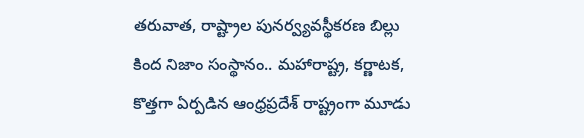తరువాత, రాష్ట్రాల పునర్వ్యవస్థీకరణ బిల్లు కింద నిజాం సంస్థానం.. మహారాష్ట్ర, కర్ణాటక, కొత్తగా ఏర్పడిన ఆంధ్రప్రదేశ్ రాష్ట్రంగా మూడు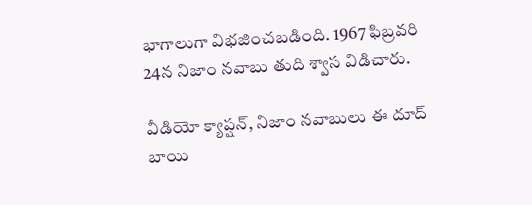భాగాలుగా విభజించబడింది. 1967 ఫిబ్రవరి 24న నిజాం నవాబు తుది శ్వాస విడిచారు.

వీడియో క్యాప్షన్, నిజాం నవాబులు ఈ దూద్ బాయి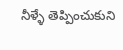నీళ్ళే తెప్పించుకుని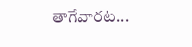తాగేవారట...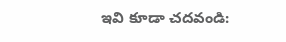ఇవి కూడా చదవండి: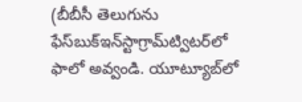(బీబీసీ తెలుగును ఫేస్‌బుక్ఇన్‌స్టాగ్రామ్‌ట్విటర్‌లో ఫాలో అవ్వండి. యూట్యూబ్‌లో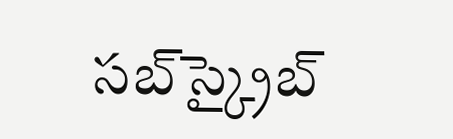సబ్‌స్క్రైబ్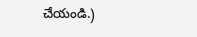చేయండి.)